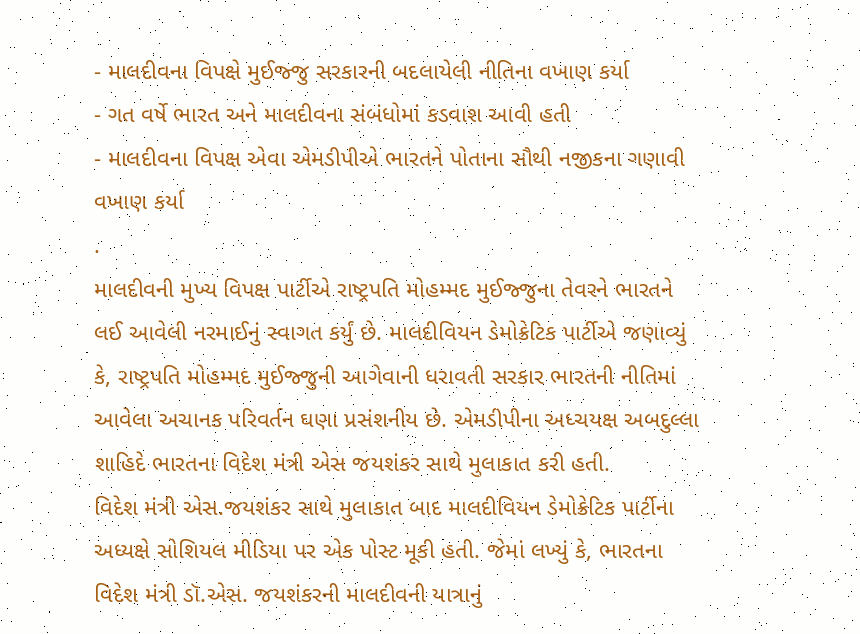- માલદીવના વિપક્ષે મુઈજ્જુ સરકારની બદલાયેલી નીતિના વખાણ કર્યા
- ગત વર્ષે ભારત અને માલદીવના સંબંધોમાં કડવાશ આવી હતી
- માલદીવના વિપક્ષ એવા એમડીપીએ ભારતને પોતાના સૌથી નજીકના ગણાવી વખાણ કર્યા
.
માલદીવની મુખ્ય વિપક્ષ પાર્ટીએ રાષ્ટ્રપતિ મોહમ્મદ મુઈજ્જુના તેવરને ભારતને લઈ આવેલી નરમાઈનું સ્વાગત કર્યું છે. માલદીવિયન ડેમોક્રેટિક પાર્ટીએ જણાવ્યું કે, રાષ્ટ્રપતિ મોહમ્મદ મુઈજ્જુની આગેવાની ધરાવતી સરકાર ભારતની નીતિમાં આવેલા અચાનક પરિવર્તન ઘણા પ્રસંશનીય છે. એમડીપીના અધ્ચયક્ષ અબદુલ્લા શાહિદે ભારતના વિદેશ મંત્રી એસ જયશંકર સાથે મુલાકાત કરી હતી.
વિદેશ મંત્રી એસ.જયશંકર સાથે મુલાકાત બાદ માલદીવિયન ડેમોક્રેટિક પાર્ટીના અધ્યક્ષે સોશિયલ મીડિયા પર એક પોસ્ટ મૂકી હતી. જેમાં લખ્યું કે, ભારતના વિદેશ મંત્રી ડૉ.એસ. જયશંકરની માલદીવની યાત્રાનું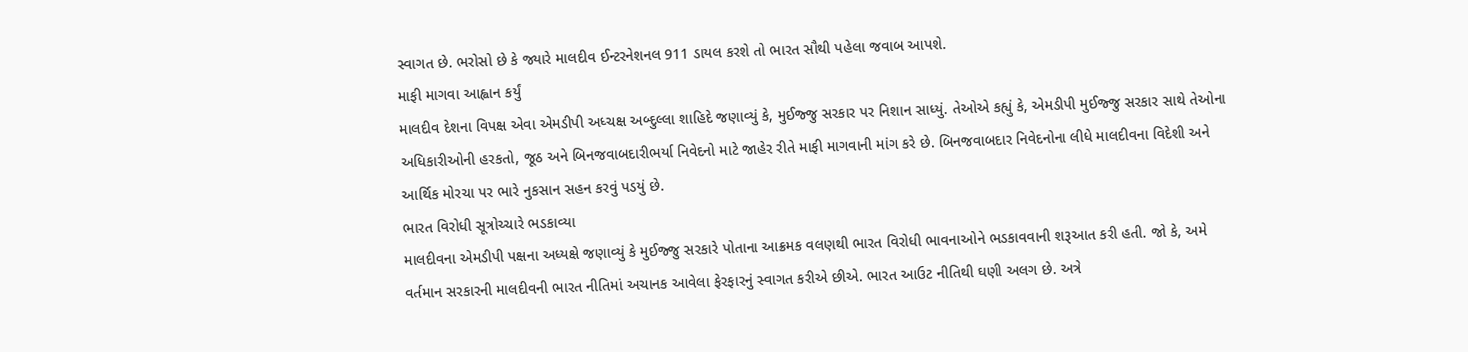સ્વાગત છે. ભરોસો છે કે જ્યારે માલદીવ ઈન્ટરનેશનલ 911 ડાયલ કરશે તો ભારત સૌથી પહેલા જવાબ આપશે.
માફી માગવા આહ્વાન કર્યું
માલદીવ દેશના વિપક્ષ એવા એમડીપી અધ્ચક્ષ અબ્દુલ્લા શાહિદે જણાવ્યું કે, મુઈજ્જુ સરકાર પર નિશાન સાધ્યું. તેઓએ કહ્યું કે, એમડીપી મુઈજ્જુ સરકાર સાથે તેઓના અધિકારીઓની હરકતો, જૂઠ અને બિનજવાબદારીભર્યા નિવેદનો માટે જાહેર રીતે માફી માગવાની માંગ કરે છે. બિનજવાબદાર નિવેદનોના લીધે માલદીવના વિદેશી અને આર્થિક મોરચા પર ભારે નુકસાન સહન કરવું પડયું છે.
ભારત વિરોધી સૂત્રોચ્ચારે ભડકાવ્યા
માલદીવના એમડીપી પક્ષના અધ્યક્ષે જણાવ્યું કે મુઈજ્જુ સરકારે પોતાના આક્રમક વલણથી ભારત વિરોધી ભાવનાઓને ભડકાવવાની શરૂઆત કરી હતી. જો કે, અમે વર્તમાન સરકારની માલદીવની ભારત નીતિમાં અચાનક આવેલા ફેરફારનું સ્વાગત કરીએ છીએ. ભારત આઉટ નીતિથી ઘણી અલગ છે. અત્રે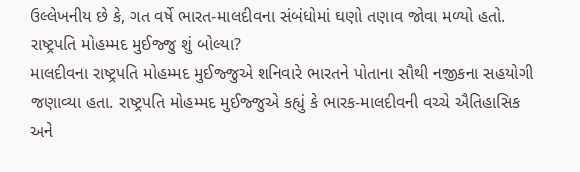ઉલ્લેખનીય છે કે, ગત વર્ષે ભારત-માલદીવના સંબંધોમાં ઘણો તણાવ જોવા મળ્યો હતો.
રાષ્ટ્રપતિ મોહમ્મદ મુઈજ્જુ શું બોલ્યા?
માલદીવના રાષ્ટ્રપતિ મોહમ્મદ મુઈજ્જુએ શનિવારે ભારતને પોતાના સૌથી નજીકના સહયોગી જણાવ્યા હતા. રાષ્ટ્રપતિ મોહમ્મદ મુઈજ્જુએ કહ્યું કે ભારક-માલદીવની વચ્ચે ઐતિહાસિક અને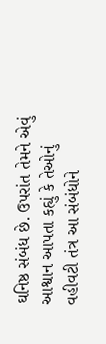ઘનિષ્ઠ સંબંધ છે. ઉપરાંત તેમને એવું આશ્વાન આપતા કહ્યું કે તેઓનું વહીવટી તંત્ર આ સંબંધોને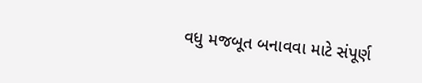વધુ મજબૂત બનાવવા માટે સંપૂર્ણ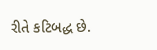રીતે કટિબદ્ધ છે.